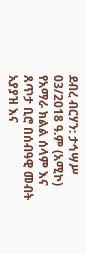ደብረ ብርሃን: ታኅሣሥ 03/2018 ዓ.ም (አሚኮ) የአማራ ክልል ሰላም እና ጸጥታ ቢሮ በሰብዓዊ መብት አያያዝ እና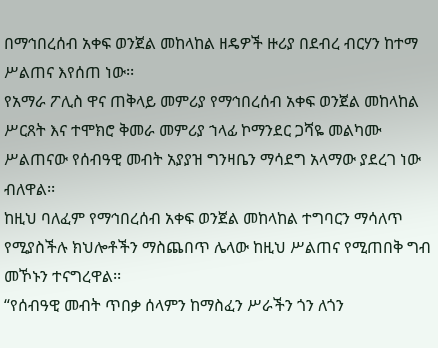በማኅበረሰብ አቀፍ ወንጀል መከላከል ዘዴዎች ዙሪያ በደብረ ብርሃን ከተማ ሥልጠና እየሰጠ ነው፡፡
የአማራ ፖሊስ ዋና ጠቅላይ መምሪያ የማኅበረሰብ አቀፍ ወንጀል መከላከል ሥርጸት እና ተሞክሮ ቅመራ መምሪያ ኀላፊ ኮማንደር ጋሻዬ መልካሙ ሥልጠናው የሰብዓዊ መብት አያያዝ ግንዛቤን ማሳደግ አላማው ያደረገ ነው ብለዋል፡፡
ከዚህ ባለፈም የማኅበረሰብ አቀፍ ወንጀል መከላከል ተግባርን ማሳለጥ የሚያስችሉ ክህሎቶችን ማስጨበጥ ሌላው ከዚህ ሥልጠና የሚጠበቅ ግብ መኾኑን ተናግረዋል፡፡
“የሰብዓዊ መብት ጥበቃ ሰላምን ከማስፈን ሥራችን ጎን ለጎን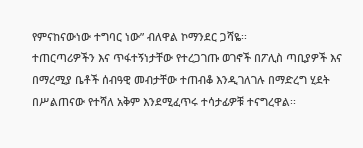የምናከናውነው ተግባር ነው” ብለዋል ኮማንደር ጋሻዬ፡፡
ተጠርጣሪዎችን እና ጥፋተኝነታቸው የተረጋገጡ ወገኖች በፖሊስ ጣቢያዎች እና በማረሚያ ቤቶች ሰብዓዊ መብታቸው ተጠብቆ እንዲገለገሉ በማድረግ ሂደት በሥልጠናው የተሻለ አቅም እንደሚፈጥሩ ተሳታፊዎቹ ተናግረዋል፡፡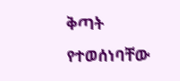ቅጣት የተወሰነባቸው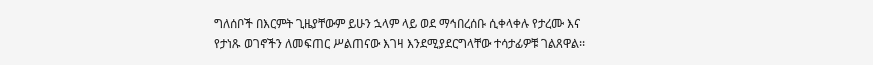ግለሰቦች በእርምት ጊዜያቸውም ይሁን ኋላም ላይ ወደ ማኅበረሰቡ ሲቀላቀሉ የታረሙ እና የታነጹ ወገኖችን ለመፍጠር ሥልጠናው እገዛ እንደሚያደርግላቸው ተሳታፊዎቹ ገልጸዋል፡፡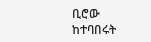ቢሮው ከተባበሩት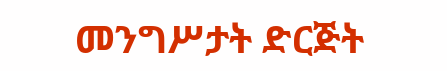መንግሥታት ድርጅት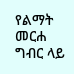የልማት መርሐ ግብር ላይ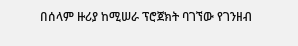በሰላም ዙሪያ ከሚሠራ ፕሮጀክት ባገኘው የገንዘብ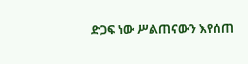ድጋፍ ነው ሥልጠናውን እየሰጠ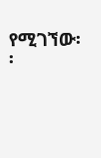የሚገኘው፡፡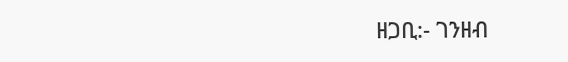ዘጋቢ:- ገንዘብ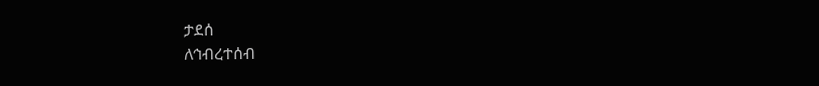ታደሰ
ለኅብረተሰብ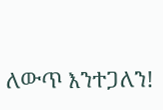ለውጥ እንተጋለን!